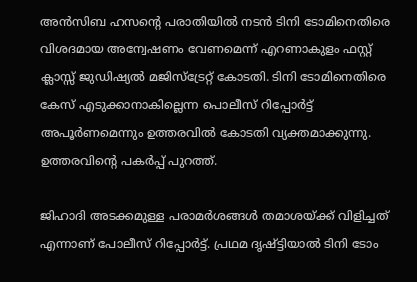അന്‍സിബ ഹസന്റെ പരാതിയില്‍ നടന്‍ ടിനി ടോമിനെതിരെ വിശദമായ അന്വേഷണം വേണമെന്ന് എറണാകുളം ഫസ്റ്റ് ക്ലാസ്സ് ജുഡിഷ്യല്‍ മജിസ്ട്രേറ്റ് കോടതി. ടിനി ടോമിനെതിരെ കേസ് എടുക്കാനാകില്ലെന്ന പൊലീസ് റിപ്പോര്‍ട്ട് അപൂര്‍ണമെന്നും ഉത്തരവില്‍ കോടതി വ്യക്തമാക്കുന്നു. ഉത്തരവിന്റെ പകര്‍പ്പ് പുറത്ത്.

ജിഹാദി അടക്കമുള്ള പരാമര്‍ശങ്ങള്‍ തമാശയ്ക്ക് വിളിച്ചത് എന്നാണ് പോലീസ് റിപ്പോര്‍ട്ട്. പ്രഥമ ദൃഷ്ട്ടിയാല്‍ ടിനി ടോം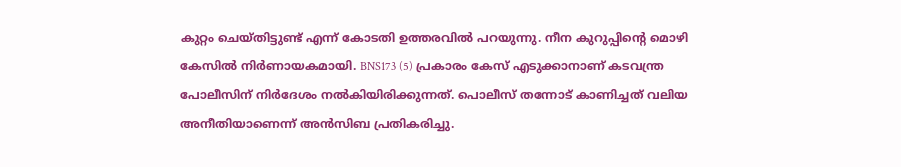കുറ്റം ചെയ്തിട്ടുണ്ട് എന്ന് കോടതി ഉത്തരവില്‍ പറയുന്നു. നീന കുറുപ്പിന്റെ മൊഴി കേസില്‍ നിര്‍ണായകമായി. BNS173 (5) പ്രകാരം കേസ് എടുക്കാനാണ് കടവന്ത്ര പോലീസിന് നിര്‍ദേശം നല്‍കിയിരിക്കുന്നത്. പൊലീസ് തന്നോട് കാണിച്ചത് വലിയ അനീതിയാണെന്ന് അന്‍സിബ പ്രതികരിച്ചു.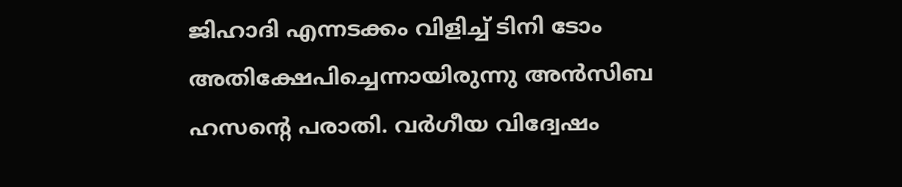ജിഹാദി എന്നടക്കം വിളിച്ച് ടിനി ടോം അതിക്ഷേപിച്ചെന്നായിരുന്നു അന്‍സിബ ഹസന്റെ പരാതി. വര്‍ഗീയ വിദ്വേഷം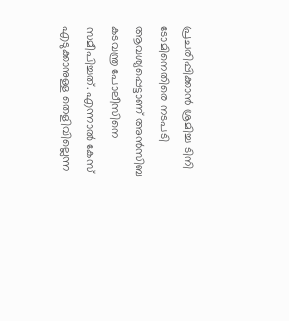പ്രചരിപ്പിക്കാന്‍ ശ്രമിച്ച ടിനി ടോമിനെതിരെ നടപടി ആവശ്യപ്പെട്ടാണ് അന്‍സിബ കടവന്ത്ര പോലീസിനെ സമീപിച്ചത്. എന്നാല്‍ കേസ് എടുക്കാനുള്ള തെളിവില്ലെന്ന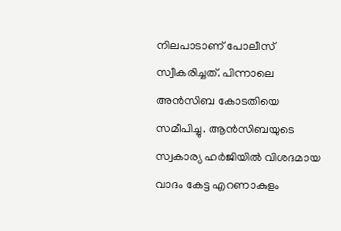നിലപാടാണ് പോലീസ് സ്വീകരിച്ചത്. പിന്നാലെ അന്‍സിബ കോടതിയെ സമീപിച്ചു. ആന്‍സിബയുടെ സ്വകാര്യ ഹര്‍ജിയില്‍ വിശദമായ വാദം കേട്ട എറണാകുളം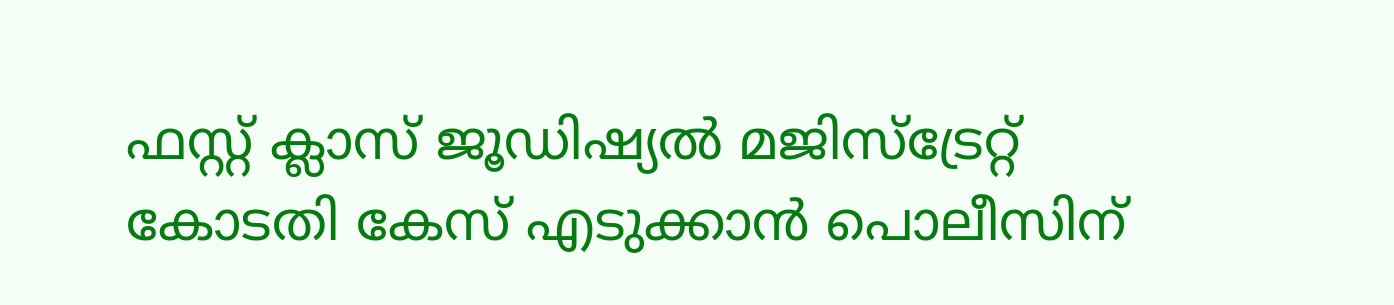ഫസ്റ്റ് ക്ലാസ് ജൂഡിഷ്യല്‍ മജിസ്ട്രേറ്റ് കോടതി കേസ് എടുക്കാന്‍ പൊലീസിന്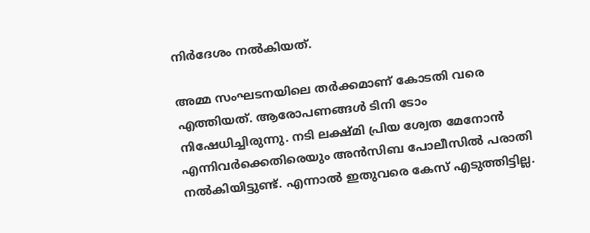നിര്‍ദേശം നല്‍കിയത്.

അമ്മ സംഘടനയിലെ തര്‍ക്കമാണ് കോടതി വരെ എത്തിയത്. ആരോപണങ്ങള്‍ ടിനി ടോം നിഷേധിച്ചിരുന്നു. നടി ലക്ഷ്മി പ്രിയ ശ്വേത മേനോന്‍ എന്നിവര്‍ക്കെതിരെയും അന്‍സിബ പോലീസില്‍ പരാതി നല്‍കിയിട്ടുണ്ട്. എന്നാല്‍ ഇതുവരെ കേസ് എടുത്തിട്ടില്ല.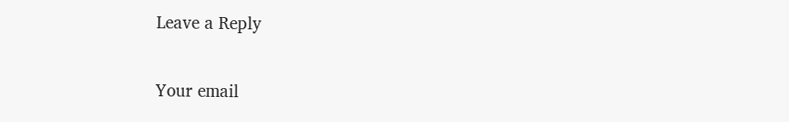Leave a Reply

Your email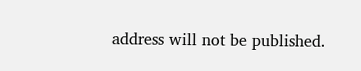address will not be published.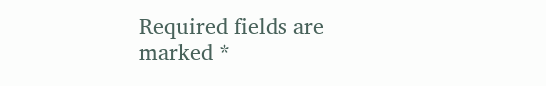Required fields are marked *